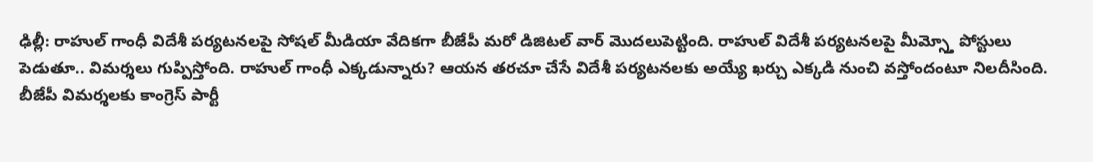ఢిల్లీ: రాహుల్ గాంధీ విదేశీ పర్యటనలపై సోషల్ మీడియా వేదికగా బీజేపీ మరో డిజిటల్ వార్ మొదలుపెట్టింది. రాహుల్ విదేశీ పర్యటనలపై మీమ్స్తో పోస్టులు పెడుతూ.. విమర్శలు గుప్పిస్తోంది. రాహుల్ గాంధీ ఎక్కడున్నారు? ఆయన తరచూ చేసే విదేశీ పర్యటనలకు అయ్యే ఖర్చు ఎక్కడి నుంచి వస్తోందంటూ నిలదీసింది. బీజేపీ విమర్శలకు కాంగ్రెస్ పార్టీ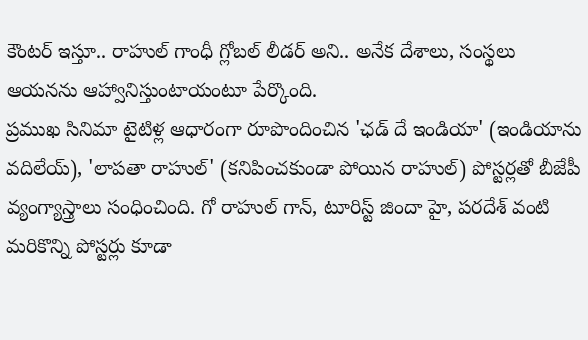కౌంటర్ ఇస్తూ.. రాహుల్ గాంధీ గ్లోబల్ లీడర్ అని.. అనేక దేశాలు, సంస్థలు ఆయనను ఆహ్వానిస్తుంటాయంటూ పేర్కొంది.
ప్రముఖ సినిమా టైటిళ్ల ఆధారంగా రూపొందించిన 'ఛడ్ దే ఇండియా' (ఇండియాను వదిలేయ్), 'లాపతా రాహుల్' (కనిపించకుండా పోయిన రాహుల్) పోస్టర్లతో బీజేపీ వ్యంగ్యాస్త్రాలు సంధించింది. గో రాహుల్ గాన్, టూరిస్ట్ జిందా హై, పరదేశ్ వంటి మరికొన్ని పోస్టర్లు కూడా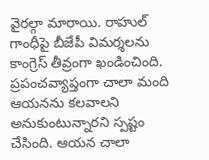వైరల్గా మారాయి. రాహుల్ గాంధీపై బీజేపీ విమర్శలను కాంగ్రెస్ తీవ్రంగా ఖండించింది. ప్రపంచవ్యాప్తంగా చాలా మంది ఆయనను కలవాలని అనుకుంటున్నారని స్పష్టం చేసింది. ఆయన చాలా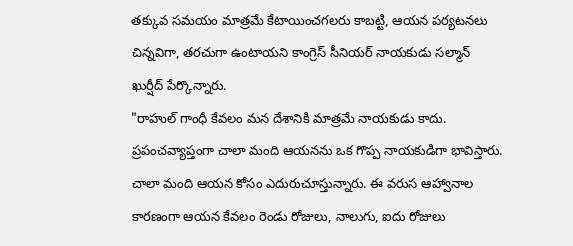తక్కువ సమయం మాత్రమే కేటాయించగలరు కాబట్టి, ఆయన పర్యటనలు చిన్నవిగా, తరచుగా ఉంటాయని కాంగ్రెస్ సీనియర్ నాయకుడు సల్మాన్ ఖుర్షీద్ పేర్కొన్నారు.
"రాహుల్ గాంధీ కేవలం మన దేశానికి మాత్రమే నాయకుడు కాదు. ప్రపంచవ్యాప్తంగా చాలా మంది ఆయనను ఒక గొప్ప నాయకుడిగా భావిస్తారు. చాలా మంది ఆయన కోసం ఎదురుచూస్తున్నారు. ఈ వరుస ఆహ్వానాల కారణంగా ఆయన కేవలం రెండు రోజులు, నాలుగు, ఐదు రోజులు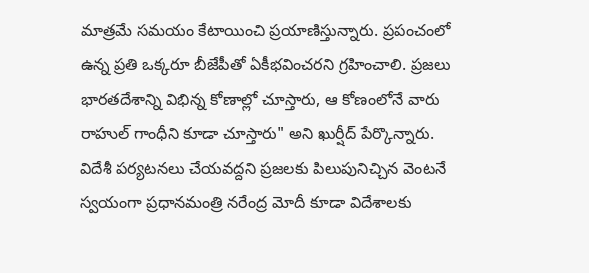మాత్రమే సమయం కేటాయించి ప్రయాణిస్తున్నారు. ప్రపంచంలో ఉన్న ప్రతి ఒక్కరూ బీజేపీతో ఏకీభవించరని గ్రహించాలి. ప్రజలు భారతదేశాన్ని విభిన్న కోణాల్లో చూస్తారు, ఆ కోణంలోనే వారు రాహుల్ గాంధీని కూడా చూస్తారు" అని ఖుర్షీద్ పేర్కొన్నారు.
విదేశీ పర్యటనలు చేయవద్దని ప్రజలకు పిలుపునిచ్చిన వెంటనే స్వయంగా ప్రధానమంత్రి నరేంద్ర మోదీ కూడా విదేశాలకు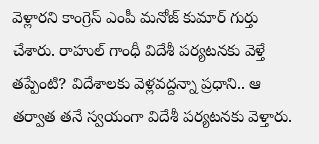వెళ్లారని కాంగ్రెస్ ఎంపీ మనోజ్ కుమార్ గుర్తు చేశారు. రాహుల్ గాంధీ విదేశీ పర్యటనకు వెళ్తే తప్పేంటి? విదేశాలకు వెళ్లవద్దన్నా ప్రధాని.. ఆ తర్వాత తనే స్వయంగా విదేశీ పర్యటనకు వెళ్తారు.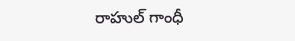రాహుల్ గాంధీ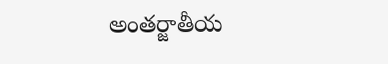అంతర్జాతీయ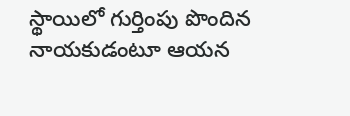స్థాయిలో గుర్తింపు పొందిన నాయకుడంటూ ఆయన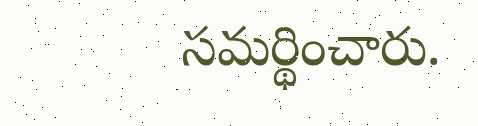సమర్థించారు.